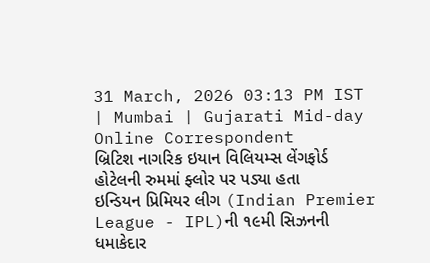31 March, 2026 03:13 PM IST | Mumbai | Gujarati Mid-day Online Correspondent
બ્રિટિશ નાગરિક ઇયાન વિલિયમ્સ લેંગફોર્ડ હોટેલની રુમમાં ફ્લોર પર પડ્યા હતા
ઇન્ડિયન પ્રિમિયર લીગ (Indian Premier League - IPL)ની ૧૯મી સિઝનની ધમાકેદાર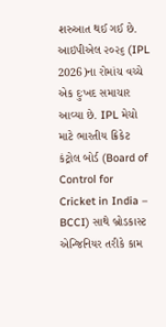શરુઆત થઈ ગઈ છે. આઇપીએલ ૨૦૨૬ (IPL 2026)ના રોમાંચ વચ્ચે એક દુઃખદ સમાચાર આવ્યા છે. IPL મેચો માટે ભારતીય ક્રિકેટ કંટ્રોલ બોર્ડ (Board of Control for Cricket in India – BCCI) સાથે બ્રોડકાસ્ટ એન્જિનિયર તરીકે કામ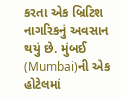કરતા એક બ્રિટિશ નાગરિકનું અવસાન થયું છે. મુંબઈ (Mumbai)ની એક હોટેલમાં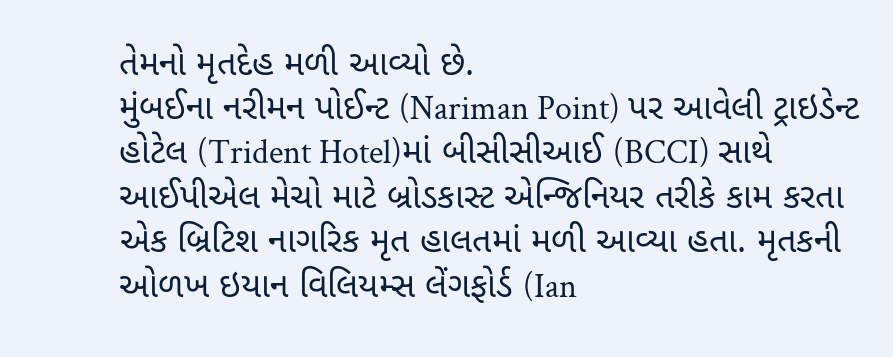તેમનો મૃતદેહ મળી આવ્યો છે.
મુંબઈના નરીમન પોઈન્ટ (Nariman Point) પર આવેલી ટ્રાઇડેન્ટ હોટેલ (Trident Hotel)માં બીસીસીઆઈ (BCCI) સાથે આઈપીએલ મેચો માટે બ્રોડકાસ્ટ એન્જિનિયર તરીકે કામ કરતા એક બ્રિટિશ નાગરિક મૃત હાલતમાં મળી આવ્યા હતા. મૃતકની ઓળખ ઇયાન વિલિયમ્સ લેંગફોર્ડ (Ian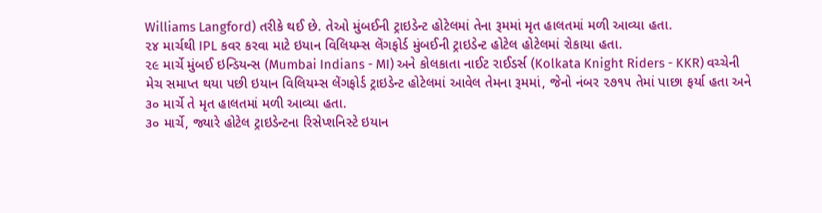Williams Langford) તરીકે થઈ છે. તેઓ મુંબઈની ટ્રાઇડેન્ટ હોટેલમાં તેના રૂમમાં મૃત હાલતમાં મળી આવ્યા હતા.
૨૪ માર્ચથી IPL કવર કરવા માટે ઇયાન વિલિયમ્સ લેંગફોર્ડ મુંબઈની ટ્રાઇડેન્ટ હોટેલ હોટેલમાં રોકાયા હતા.
૨૯ માર્ચે મુંબઈ ઇન્ડિયન્સ (Mumbai Indians - MI) અને કોલકાતા નાઈટ રાઈડર્સ (Kolkata Knight Riders - KKR) વચ્ચેની મેચ સમાપ્ત થયા પછી ઇયાન વિલિયમ્સ લેંગફોર્ડ ટ્રાઇડેન્ટ હોટેલમાં આવેલ તેમના રૂમમાં, જેનો નંબર ૨૭૧૫ તેમાં પાછા ફર્યા હતા અને ૩૦ માર્ચે તે મૃત હાલતમાં મળી આવ્યા હતા.
૩૦ માર્ચે, જ્યારે હોટેલ ટ્રાઇડેન્ટના રિસેપ્શનિસ્ટે ઇયાન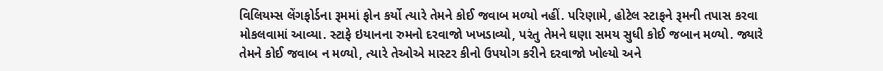વિલિયમ્સ લેંગફોર્ડના રૂમમાં ફોન કર્યો ત્યારે તેમને કોઈ જવાબ મળ્યો નહીં. પરિણામે, હોટેલ સ્ટાફને રૂમની તપાસ કરવા મોકલવામાં આવ્યા. સ્ટાફે ઇયાનના રુમનો દરવાજો ખખડાવ્યો, પરંતુ તેમને ઘણા સમય સુધી કોઈ જબાન મળ્યો. જ્યારે તેમને કોઈ જવાબ ન મળ્યો, ત્યારે તેઓએ માસ્ટર કીનો ઉપયોગ કરીને દરવાજો ખોલ્યો અને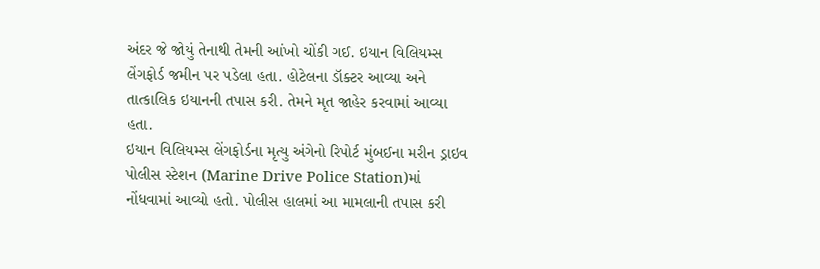અંદર જે જોયું તેનાથી તેમની આંખો ચોંકી ગઈ. ઇયાન વિલિયમ્સ લેંગફોર્ડ જમીન પર પડેલા હતા. હોટેલના ડૉક્ટર આવ્યા અને તાત્કાલિક ઇયાનની તપાસ કરી. તેમને મૃત જાહેર કરવામાં આવ્યા હતા.
ઇયાન વિલિયમ્સ લેંગફોર્ડના મૃત્યુ અંગેનો રિપોર્ટ મુંબઈના મરીન ડ્રાઇવ પોલીસ સ્ટેશન (Marine Drive Police Station)માં નોંધવામાં આવ્યો હતો. પોલીસ હાલમાં આ મામલાની તપાસ કરી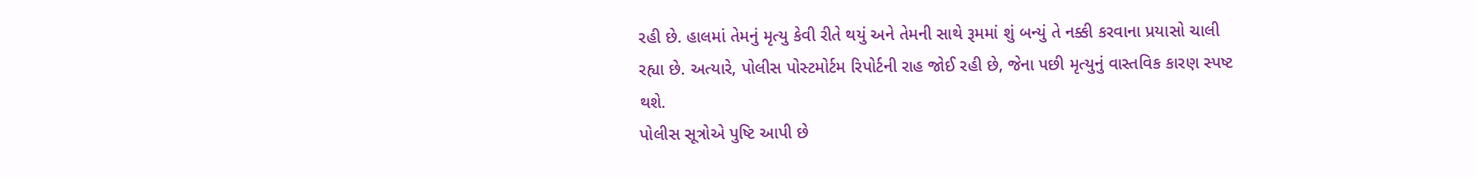રહી છે. હાલમાં તેમનું મૃત્યુ કેવી રીતે થયું અને તેમની સાથે રૂમમાં શું બન્યું તે નક્કી કરવાના પ્રયાસો ચાલી રહ્યા છે. અત્યારે, પોલીસ પોસ્ટમોર્ટમ રિપોર્ટની રાહ જોઈ રહી છે, જેના પછી મૃત્યુનું વાસ્તવિક કારણ સ્પષ્ટ થશે.
પોલીસ સૂત્રોએ પુષ્ટિ આપી છે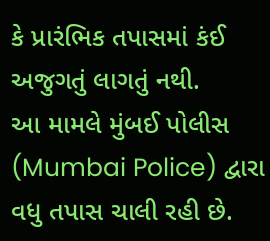કે પ્રારંભિક તપાસમાં કંઈ અજુગતું લાગતું નથી.
આ મામલે મુંબઈ પોલીસ (Mumbai Police) દ્વારા વધુ તપાસ ચાલી રહી છે.